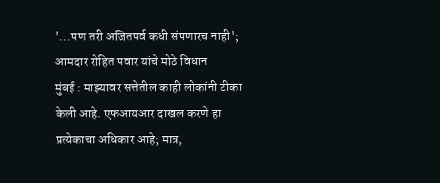'...पण तरी अजितपर्व कधी संपणारच नाही'; आमदार रोहित पवार यांचे मोठे विधान
मुंबई : माझ्यावर सत्तेतील काही लोकांनी टीका केली आहे. एफआयआर दाखल करणे हा प्रत्येकाचा अधिकार आहे; मात्र,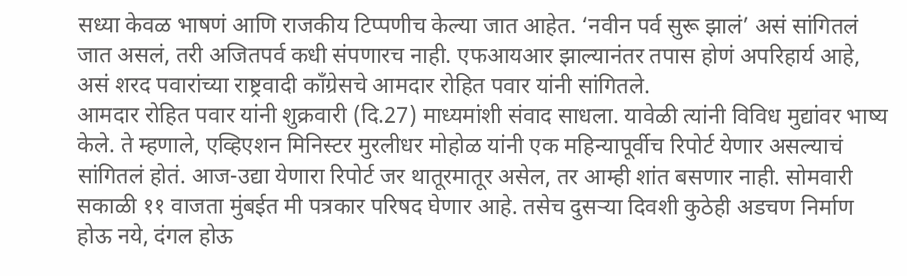सध्या केवळ भाषणं आणि राजकीय टिप्पणीच केल्या जात आहेत. ‘नवीन पर्व सुरू झालं’ असं सांगितलं जात असलं, तरी अजितपर्व कधी संपणारच नाही. एफआयआर झाल्यानंतर तपास होणं अपरिहार्य आहे, असं शरद पवारांच्या राष्ट्रवादी काँग्रेसचे आमदार रोहित पवार यांनी सांगितले.
आमदार रोहित पवार यांनी शुक्रवारी (दि.27) माध्यमांशी संवाद साधला. यावेळी त्यांनी विविध मुद्यांवर भाष्य केले. ते म्हणाले, एव्हिएशन मिनिस्टर मुरलीधर मोहोळ यांनी एक महिन्यापूर्वीच रिपोर्ट येणार असल्याचं सांगितलं होतं. आज-उद्या येणारा रिपोर्ट जर थातूरमातूर असेल, तर आम्ही शांत बसणार नाही. सोमवारी सकाळी ११ वाजता मुंबईत मी पत्रकार परिषद घेणार आहे. तसेच दुसऱ्या दिवशी कुठेही अडचण निर्माण होऊ नये, दंगल होऊ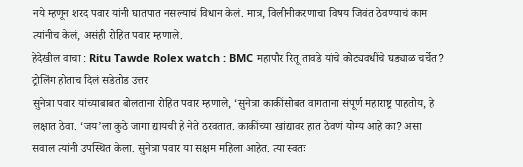नये म्हणून शरद पवार यांनी घातपात नसल्याचं विधान केलं. मात्र, विलीनीकरणाचा विषय जिवंत ठेवण्याचं काम त्यांनीच केलं, असंही रोहित पवार म्हणाले.
हेदेखील वाचा : Ritu Tawde Rolex watch : BMC महापौर रितू तावडे यांचे कोट्यवधींचे घड्याळ चर्चेत? ट्रोलिंग होताच दिलं सडेतोड उत्तर
सुनेत्रा पवार यांच्याबाबत बोलताना रोहित पवार म्हणाले, ‘सुनेत्रा काकींसोबत वागताना संपूर्ण महाराष्ट्र पाहतोय, हे लक्षात ठेवा. ‘जय’ला कुठे जागा द्यायची हे नेते ठरवतात. काकींच्या खांद्यावर हात ठेवणं योग्य आहे का? असा सवाल त्यांनी उपस्थित केला. सुनेत्रा पवार या सक्षम महिला आहेत. त्या स्वतः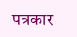पत्रकार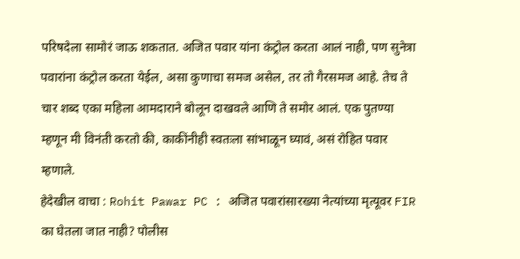परिषदेला सामोरं जाऊ शकतात. अजित पवार यांना कंट्रोल करता आलं नाही, पण सुनेत्रा पवारांना कंट्रोल करता येईल, असा कुणाचा समज असेल, तर तो गैरसमज आहे. तेच ते चार शब्द एका महिला आमदाराने बोलून दाखवले आणि ते समोर आलं. एक पुतण्या म्हणून मी विनंती करतो की, काकींनीही स्वतःला सांभाळून घ्यावं, असं रोहित पवार म्हणाले.
हेदेखील वाचा : Rohit Pawar PC : अजित पवारांसारख्या नेत्यांच्या मृत्यूवर FIR का घेतला जात नाही? पोलीस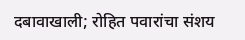दबावाखाली; रोहित पवारांचा संशय